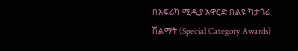በአፍሪካ ሚዲያ አዋርድ በልዩ ካታጎሪ ሽልማት (Special Category Awards)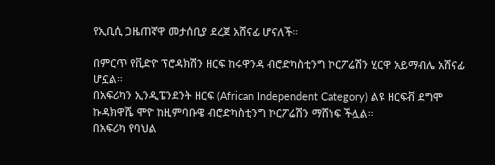የኢቢሲ ጋዜጠኛዋ መታሰቢያ ደረጀ አሸናፊ ሆናለች።

በምርጥ የቪድዮ ፕሮዳክሽን ዘርፍ ከሩዋንዳ ብሮድካስቲንግ ኮርፖሬሽን ሂርዋ አይማብሌ አሸናፊ ሆኗል።
በአፍሪካን ኢንዲፔንደንት ዘርፍ (African Independent Category) ልዩ ዘርፍቭ ደግሞ ኩዳክዋሼ ሞዮ ከዚምባቡዌ ብሮድካስቲንግ ኮርፖሬሽን ማሸነፍ ችሏል።
በአፍሪካ የባህል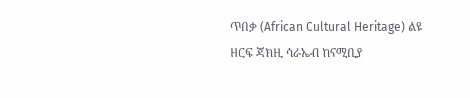ጥበቃ (African Cultural Heritage) ልዩ ዘርፍ ጃክዚ ሳራኤብ ከናሚቢያ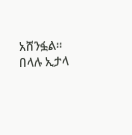አሸንፏል።
በላሉ ኢታላ